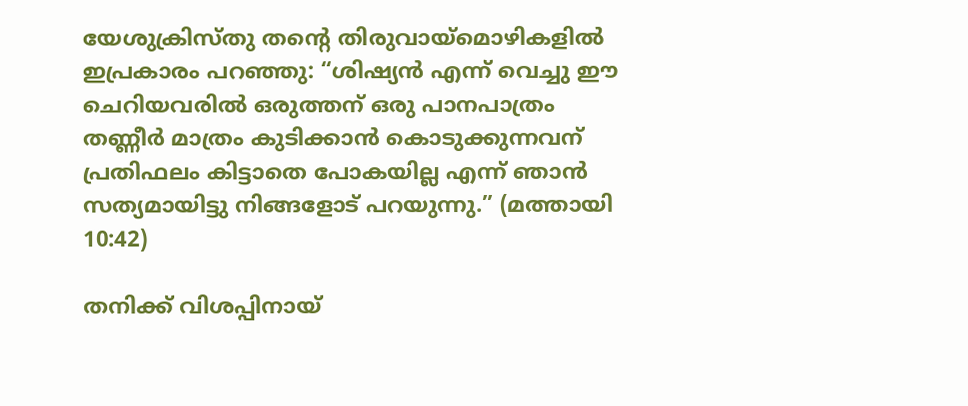യേശുക്രിസ്തു തന്റെ തിരുവായ്മൊഴികളിൽ ഇപ്രകാരം പറഞ്ഞു: “ശിഷ്യൻ എന്ന് വെച്ചു ഈ ചെറിയവരിൽ ഒരുത്തന് ഒരു പാനപാത്രം തണ്ണീർ മാത്രം കുടിക്കാൻ കൊടുക്കുന്നവന് പ്രതിഫലം കിട്ടാതെ പോകയില്ല എന്ന് ഞാൻ സത്യമായിട്ടു നിങ്ങളോട് പറയുന്നു.” (മത്തായി 10:42)

തനിക്ക് വിശപ്പിനായ്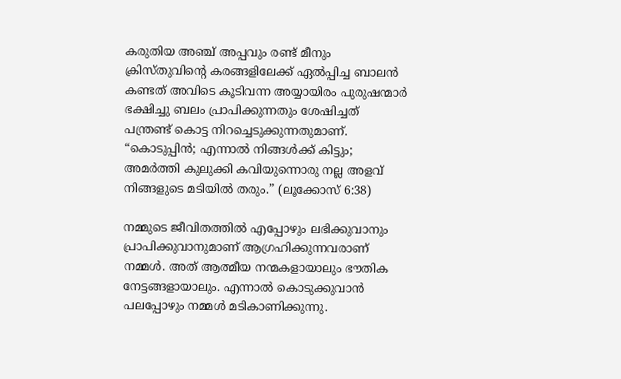കരുതിയ അഞ്ച് അപ്പവും രണ്ട് മീനും ക്രിസ്തുവിന്റെ കരങ്ങളിലേക്ക് ഏൽപ്പിച്ച ബാലൻ കണ്ടത് അവിടെ കൂടിവന്ന അയ്യായിരം പുരുഷന്മാർ ഭക്ഷിച്ചു ബലം പ്രാപിക്കുന്നതും ശേഷിച്ചത് പന്ത്രണ്ട് കൊട്ട നിറച്ചെടുക്കുന്നതുമാണ്. “കൊടുപ്പിൻ; എന്നാൽ നിങ്ങൾക്ക് കിട്ടും; അമർത്തി കുലുക്കി കവിയുന്നൊരു നല്ല അളവ് നിങ്ങളുടെ മടിയിൽ തരും.” (ലൂക്കോസ് 6:38)

നമ്മുടെ ജീവിതത്തിൽ എപ്പോഴും ലഭിക്കുവാനും പ്രാപിക്കുവാനുമാണ് ആഗ്രഹിക്കുന്നവരാണ് നമ്മൾ. അത് ആത്മീയ നന്മകളായാലും ഭൗതിക നേട്ടങ്ങളായാലും. എന്നാൽ കൊടുക്കുവാൻ പലപ്പോഴും നമ്മൾ മടികാണിക്കുന്നു.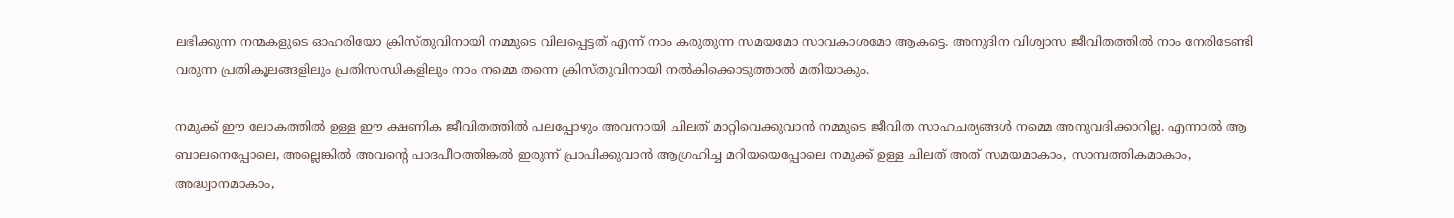ലഭിക്കുന്ന നന്മകളുടെ ഓഹരിയോ ക്രിസ്തുവിനായി നമ്മുടെ വിലപ്പെട്ടത് എന്ന് നാം കരുതുന്ന സമയമോ സാവകാശമോ ആകട്ടെ. അനുദിന വിശ്വാസ ജീവിതത്തിൽ നാം നേരിടേണ്ടി വരുന്ന പ്രതികൂലങ്ങളിലും പ്രതിസന്ധികളിലും നാം നമ്മെ തന്നെ ക്രിസ്തുവിനായി നൽകിക്കൊടുത്താൽ മതിയാകും.

നമുക്ക് ഈ ലോകത്തിൽ ഉള്ള ഈ ക്ഷണിക ജീവിതത്തിൽ പലപ്പോഴും അവനായി ചിലത് മാറ്റിവെക്കുവാൻ നമ്മുടെ ജീവിത സാഹചര്യങ്ങൾ നമ്മെ അനുവദിക്കാറില്ല. എന്നാൽ ആ ബാലനെപ്പോലെ, അല്ലെങ്കിൽ അവന്റെ പാദപീഠത്തിങ്കൽ ഇരുന്ന് പ്രാപിക്കുവാൻ ആഗ്രഹിച്ച മറിയയെപ്പോലെ നമുക്ക് ഉള്ള ചിലത് അത് സമയമാകാം, സാമ്പത്തികമാകാം, അദ്ധ്വാനമാകാം,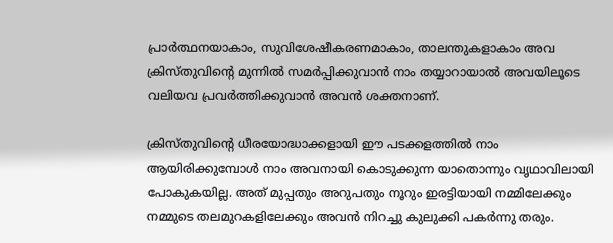പ്രാർത്ഥനയാകാം, സുവിശേഷീകരണമാകാം, താലന്തുകളാകാം അവ ക്രിസ്തുവിന്റെ മുന്നിൽ സമർപ്പിക്കുവാൻ നാം തയ്യാറായാൽ അവയിലൂടെ വലിയവ പ്രവർത്തിക്കുവാൻ അവൻ ശക്തനാണ്.

ക്രിസ്തുവിന്റെ ധീരയോദ്ധാക്കളായി ഈ പടക്കളത്തിൽ നാം ആയിരിക്കുമ്പോൾ നാം അവനായി കൊടുക്കുന്ന യാതൊന്നും വൃഥാവിലായി പോകുകയില്ല. അത് മുപ്പതും അറുപതും നൂറും ഇരട്ടിയായി നമ്മിലേക്കും നമ്മുടെ തലമുറകളിലേക്കും അവൻ നിറച്ചു കുലുക്കി പകർന്നു തരും.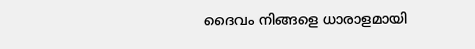ദൈവം നിങ്ങളെ ധാരാളമായി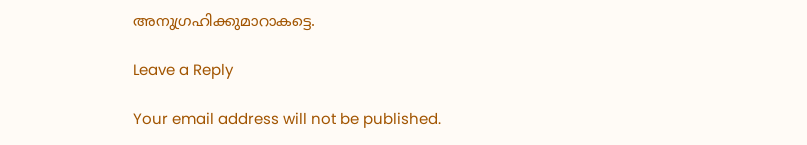അനുഗ്രഹിക്കുമാറാകട്ടെ.

Leave a Reply

Your email address will not be published.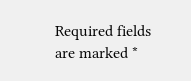Required fields are marked *